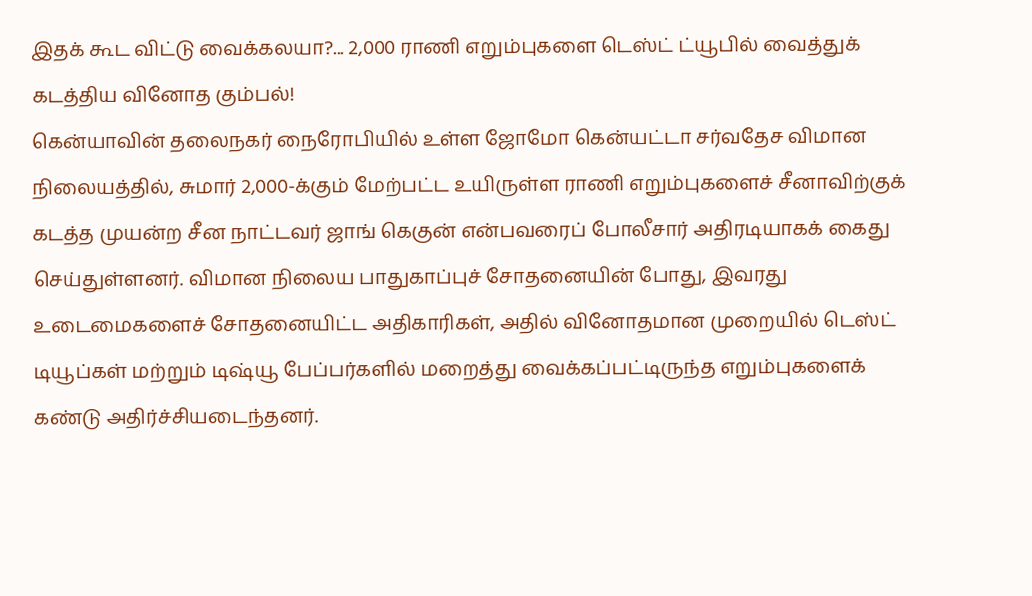இதக் கூட விட்டு வைக்கலயா?... 2,000 ராணி எறும்புகளை டெஸ்ட் ட்யூபில் வைத்துக் கடத்திய வினோத கும்பல்!
கென்யாவின் தலைநகர் நைரோபியில் உள்ள ஜோமோ கென்யட்டா சர்வதேச விமான நிலையத்தில், சுமார் 2,000-க்கும் மேற்பட்ட உயிருள்ள ராணி எறும்புகளைச் சீனாவிற்குக் கடத்த முயன்ற சீன நாட்டவர் ஜாங் கெகுன் என்பவரைப் போலீசார் அதிரடியாகக் கைது செய்துள்ளனர். விமான நிலைய பாதுகாப்புச் சோதனையின் போது, இவரது உடைமைகளைச் சோதனையிட்ட அதிகாரிகள், அதில் வினோதமான முறையில் டெஸ்ட் டியூப்கள் மற்றும் டிஷ்யூ பேப்பர்களில் மறைத்து வைக்கப்பட்டிருந்த எறும்புகளைக் கண்டு அதிர்ச்சியடைந்தனர்.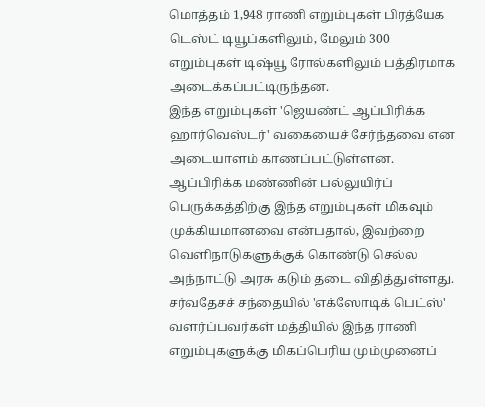மொத்தம் 1,948 ராணி எறும்புகள் பிரத்யேக டெஸ்ட் டியூப்களிலும், மேலும் 300 எறும்புகள் டிஷ்யூ ரோல்களிலும் பத்திரமாக அடைக்கப்பட்டிருந்தன.
இந்த எறும்புகள் 'ஜெயண்ட் ஆப்பிரிக்க ஹார்வெஸ்டர்' வகையைச் சேர்ந்தவை என அடையாளம் காணப்பட்டுள்ளன. ஆப்பிரிக்க மண்ணின் பல்லுயிர்ப் பெருக்கத்திற்கு இந்த எறும்புகள் மிகவும் முக்கியமானவை என்பதால், இவற்றை வெளிநாடுகளுக்குக் கொண்டு செல்ல அந்நாட்டு அரசு கடும் தடை விதித்துள்ளது. சர்வதேசச் சந்தையில் 'எக்ஸோடிக் பெட்ஸ்' வளர்ப்பவர்கள் மத்தியில் இந்த ராணி எறும்புகளுக்கு மிகப்பெரிய மும்முனைப்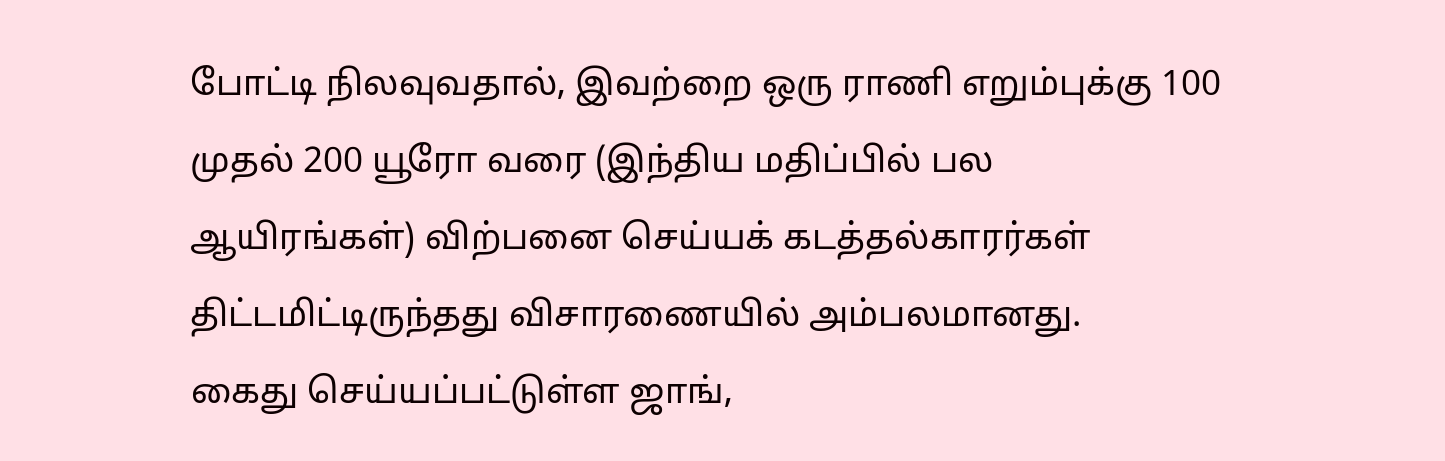போட்டி நிலவுவதால், இவற்றை ஒரு ராணி எறும்புக்கு 100 முதல் 200 யூரோ வரை (இந்திய மதிப்பில் பல ஆயிரங்கள்) விற்பனை செய்யக் கடத்தல்காரர்கள் திட்டமிட்டிருந்தது விசாரணையில் அம்பலமானது.
கைது செய்யப்பட்டுள்ள ஜாங்,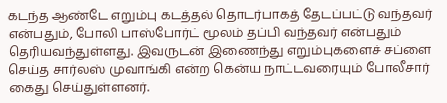கடந்த ஆண்டே எறும்பு கடத்தல் தொடர்பாகத் தேடப்பட்டு வந்தவர் என்பதும், போலி பாஸ்போர்ட் மூலம் தப்பி வந்தவர் என்பதும் தெரியவந்துள்ளது. இவருடன் இணைந்து எறும்புகளைச் சப்ளை செய்த சார்லஸ் முவாங்கி என்ற கென்ய நாட்டவரையும் போலீசார் கைது செய்துள்ளனர்.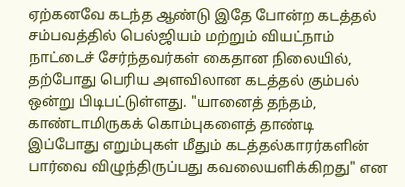ஏற்கனவே கடந்த ஆண்டு இதே போன்ற கடத்தல் சம்பவத்தில் பெல்ஜியம் மற்றும் வியட்நாம் நாட்டைச் சேர்ந்தவர்கள் கைதான நிலையில், தற்போது பெரிய அளவிலான கடத்தல் கும்பல் ஒன்று பிடிபட்டுள்ளது. "யானைத் தந்தம், காண்டாமிருகக் கொம்புகளைத் தாண்டி இப்போது எறும்புகள் மீதும் கடத்தல்காரர்களின் பார்வை விழுந்திருப்பது கவலையளிக்கிறது" என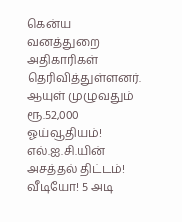கென்ய வனத்துறை அதிகாரிகள் தெரிவித்துள்ளனர்.
ஆயுள் முழுவதும் ரூ.52,000 ஓய்வூதியம்! எல்.ஐ.சி.யின் அசத்தல் திட்டம்!
வீடியோ! 5 அடி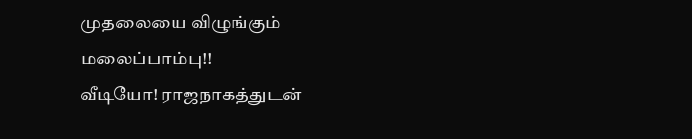முதலையை விழுங்கும் மலைப்பாம்பு!!
வீடியோ! ராஜநாகத்துடன்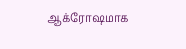ஆக்ரோஷமாக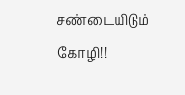சண்டையிடும் கோழி!!